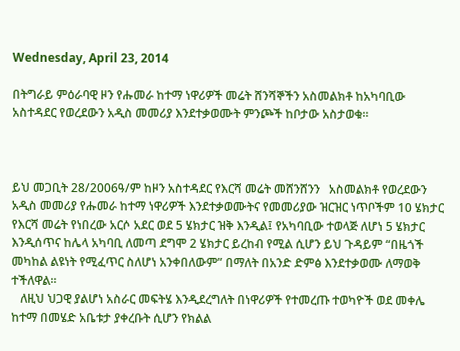Wednesday, April 23, 2014

በትግራይ ምዕራባዊ ዞን የሑመራ ከተማ ነዋሪዎች መሬት ሸንሻኞችን አስመልክቶ ከአካባቢው አስተዳደር የወረደውን አዲስ መመሪያ እንደተቃወሙት ምንጮች ከቦታው አስታወቁ።



ይህ መጋቢት 28/2006ዓ/ም ከዞን አስተዳደር የእርሻ መሬት መሸንሸንን   አስመልክቶ የወረደውን አዲስ መመሪያ የሑመራ ከተማ ነዋሪዎች እንደተቃወሙትና የመመሪያው ዝርዝር ነጥቦችም 10 ሄክታር የእርሻ መሬት የነበረው አርሶ አደር ወደ 5 ሄክታር ዝቅ እንዲል፤ የአካባቢው ተወላጅ ለሆነ 5 ሄክታር እንዲሰጥና ከሌላ አካባቢ ለመጣ ደግሞ 2 ሄክታር ይረከብ የሚል ሲሆን ይህ ጉዳይም “በዜጎች መካከል ልዩነት የሚፈጥር ስለሆነ አንቀበለውም” በማለት በአንድ ድምፅ እንደተቃወሙ ለማወቅ ተችለዋል።
   ለዚህ ህጋዊ ያልሆነ አስራር መፍትሄ እንዲደረግለት በነዋሪዎች የተመረጡ ተወካዮች ወደ መቀሌ ከተማ በመሄድ አቤቱታ ያቀረቡት ሲሆን የክልል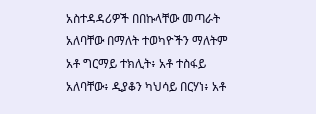አስተዳዳሪዎች በበኩላቸው መጣራት አለባቸው በማለት ተወካዮችን ማለትም አቶ ግርማይ ተክሊት፥ አቶ ተስፋይ አለባቸው፥ ዲያቆን ካህሳይ በርሃነ፥ አቶ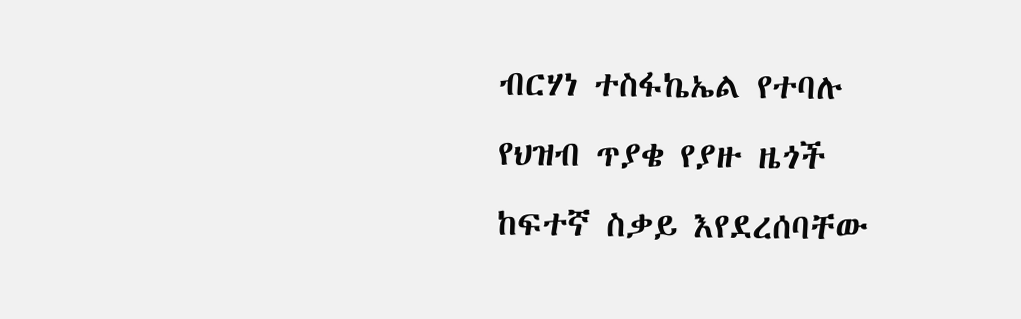ብርሃነ ተስፋኬኤል የተባሉ የህዝብ ጥያቄ የያዙ ዜጎች ከፍተኛ ስቃይ እየደረሰባቸው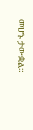መሆኑ ታውቋል።